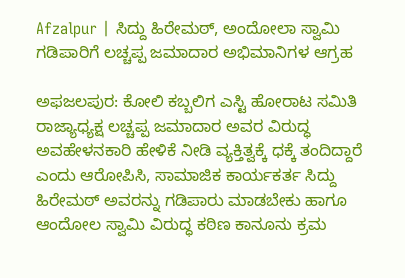Afzalpur | ಸಿದ್ದು ಹಿರೇಮಠ್, ಅಂದೋಲಾ ಸ್ವಾಮಿ ಗಡಿಪಾರಿಗೆ ಲಚ್ಚಪ್ಪ ಜಮಾದಾರ ಅಭಿಮಾನಿಗಳ ಆಗ್ರಹ

ಅಫಜಲಪುರ: ಕೋಲಿ ಕಬ್ಬಲಿಗ ಎಸ್ಟಿ ಹೋರಾಟ ಸಮಿತಿ ರಾಜ್ಯಾಧ್ಯಕ್ಷ ಲಚ್ಚಪ್ಪ ಜಮಾದಾರ ಅವರ ವಿರುದ್ಧ ಅವಹೇಳನಕಾರಿ ಹೇಳಿಕೆ ನೀಡಿ ವ್ಯಕ್ತಿತ್ವಕ್ಕೆ ಧಕ್ಕೆ ತಂದಿದ್ದಾರೆ ಎಂದು ಆರೋಪಿಸಿ, ಸಾಮಾಜಿಕ ಕಾರ್ಯಕರ್ತ ಸಿದ್ದು ಹಿರೇಮಠ್ ಅವರನ್ನು ಗಡಿಪಾರು ಮಾಡಬೇಕು ಹಾಗೂ ಆಂದೋಲ ಸ್ವಾಮಿ ವಿರುದ್ಧ ಕಠಿಣ ಕಾನೂನು ಕ್ರಮ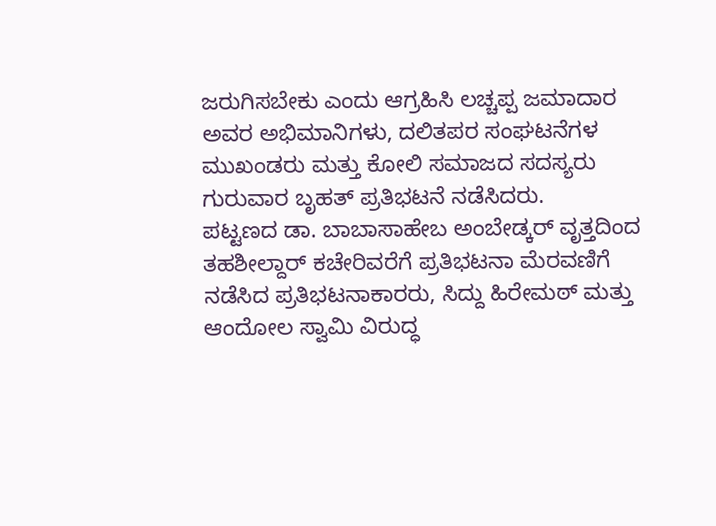ಜರುಗಿಸಬೇಕು ಎಂದು ಆಗ್ರಹಿಸಿ ಲಚ್ಚಪ್ಪ ಜಮಾದಾರ ಅವರ ಅಭಿಮಾನಿಗಳು, ದಲಿತಪರ ಸಂಘಟನೆಗಳ ಮುಖಂಡರು ಮತ್ತು ಕೋಲಿ ಸಮಾಜದ ಸದಸ್ಯರು ಗುರುವಾರ ಬೃಹತ್ ಪ್ರತಿಭಟನೆ ನಡೆಸಿದರು.
ಪಟ್ಟಣದ ಡಾ. ಬಾಬಾಸಾಹೇಬ ಅಂಬೇಡ್ಕರ್ ವೃತ್ತದಿಂದ ತಹಶೀಲ್ದಾರ್ ಕಚೇರಿವರೆಗೆ ಪ್ರತಿಭಟನಾ ಮೆರವಣಿಗೆ ನಡೆಸಿದ ಪ್ರತಿಭಟನಾಕಾರರು, ಸಿದ್ದು ಹಿರೇಮಠ್ ಮತ್ತು ಆಂದೋಲ ಸ್ವಾಮಿ ವಿರುದ್ಧ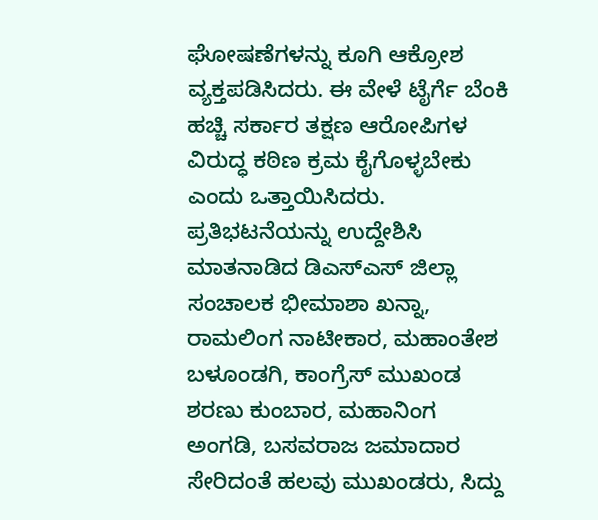ಘೋಷಣೆಗಳನ್ನು ಕೂಗಿ ಆಕ್ರೋಶ ವ್ಯಕ್ತಪಡಿಸಿದರು. ಈ ವೇಳೆ ಟೈರ್ಗೆ ಬೆಂಕಿ ಹಚ್ಚಿ ಸರ್ಕಾರ ತಕ್ಷಣ ಆರೋಪಿಗಳ ವಿರುದ್ಧ ಕಠಿಣ ಕ್ರಮ ಕೈಗೊಳ್ಳಬೇಕು ಎಂದು ಒತ್ತಾಯಿಸಿದರು.
ಪ್ರತಿಭಟನೆಯನ್ನು ಉದ್ದೇಶಿಸಿ ಮಾತನಾಡಿದ ಡಿಎಸ್ಎಸ್ ಜಿಲ್ಲಾ ಸಂಚಾಲಕ ಭೀಮಾಶಾ ಖನ್ನಾ, ರಾಮಲಿಂಗ ನಾಟೀಕಾರ, ಮಹಾಂತೇಶ ಬಳೂಂಡಗಿ, ಕಾಂಗ್ರೆಸ್ ಮುಖಂಡ ಶರಣು ಕುಂಬಾರ, ಮಹಾನಿಂಗ ಅಂಗಡಿ, ಬಸವರಾಜ ಜಮಾದಾರ ಸೇರಿದಂತೆ ಹಲವು ಮುಖಂಡರು, ಸಿದ್ದು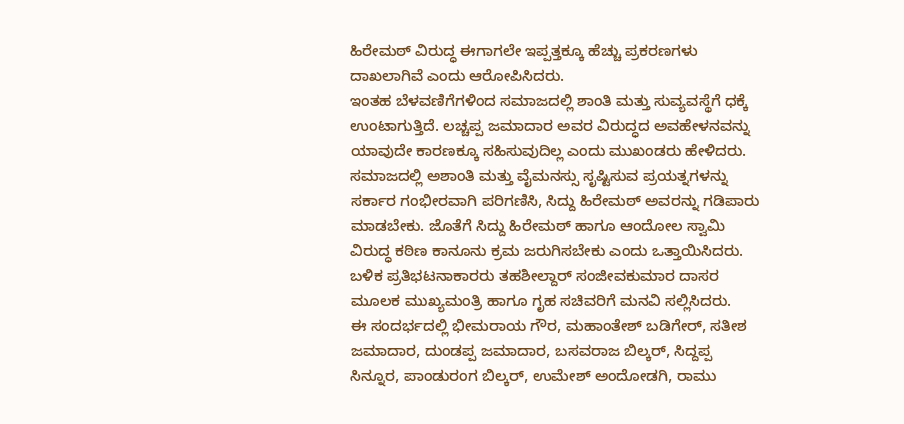ಹಿರೇಮಠ್ ವಿರುದ್ಧ ಈಗಾಗಲೇ ಇಪ್ಪತ್ತಕ್ಕೂ ಹೆಚ್ಚು ಪ್ರಕರಣಗಳು ದಾಖಲಾಗಿವೆ ಎಂದು ಆರೋಪಿಸಿದರು.
ಇಂತಹ ಬೆಳವಣಿಗೆಗಳಿಂದ ಸಮಾಜದಲ್ಲಿ ಶಾಂತಿ ಮತ್ತು ಸುವ್ಯವಸ್ಥೆಗೆ ಧಕ್ಕೆ ಉಂಟಾಗುತ್ತಿದೆ. ಲಚ್ಚಪ್ಪ ಜಮಾದಾರ ಅವರ ವಿರುದ್ಧದ ಅವಹೇಳನವನ್ನು ಯಾವುದೇ ಕಾರಣಕ್ಕೂ ಸಹಿಸುವುದಿಲ್ಲ ಎಂದು ಮುಖಂಡರು ಹೇಳಿದರು.
ಸಮಾಜದಲ್ಲಿ ಅಶಾಂತಿ ಮತ್ತು ವೈಮನಸ್ಸು ಸೃಷ್ಟಿಸುವ ಪ್ರಯತ್ನಗಳನ್ನು ಸರ್ಕಾರ ಗಂಭೀರವಾಗಿ ಪರಿಗಣಿಸಿ, ಸಿದ್ದು ಹಿರೇಮಠ್ ಅವರನ್ನು ಗಡಿಪಾರು ಮಾಡಬೇಕು. ಜೊತೆಗೆ ಸಿದ್ದು ಹಿರೇಮಠ್ ಹಾಗೂ ಆಂದೋಲ ಸ್ವಾಮಿ ವಿರುದ್ಧ ಕಠಿಣ ಕಾನೂನು ಕ್ರಮ ಜರುಗಿಸಬೇಕು ಎಂದು ಒತ್ತಾಯಿಸಿದರು.
ಬಳಿಕ ಪ್ರತಿಭಟನಾಕಾರರು ತಹಶೀಲ್ದಾರ್ ಸಂಜೀವಕುಮಾರ ದಾಸರ ಮೂಲಕ ಮುಖ್ಯಮಂತ್ರಿ ಹಾಗೂ ಗೃಹ ಸಚಿವರಿಗೆ ಮನವಿ ಸಲ್ಲಿಸಿದರು.
ಈ ಸಂದರ್ಭದಲ್ಲಿ ಭೀಮರಾಯ ಗೌರ, ಮಹಾಂತೇಶ್ ಬಡಿಗೇರ್, ಸತೀಶ ಜಮಾದಾರ, ದುಂಡಪ್ಪ ಜಮಾದಾರ, ಬಸವರಾಜ ಬಿಲ್ಕರ್, ಸಿದ್ದಪ್ಪ ಸಿನ್ನೂರ, ಪಾಂಡುರಂಗ ಬಿಲ್ಕರ್, ಉಮೇಶ್ ಅಂದೋಡಗಿ, ರಾಮು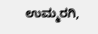ಉಮ್ಮರಗಿ,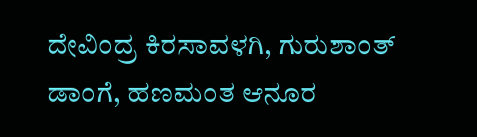ದೇವಿಂದ್ರ ಕಿರಸಾವಳಗಿ, ಗುರುಶಾಂತ್ ಡಾಂಗೆ, ಹಣಮಂತ ಆನೂರ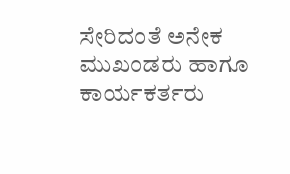ಸೇರಿದಂತೆ ಅನೇಕ ಮುಖಂಡರು ಹಾಗೂ ಕಾರ್ಯಕರ್ತರು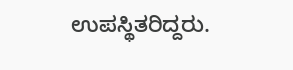ಉಪಸ್ಥಿತರಿದ್ದರು.